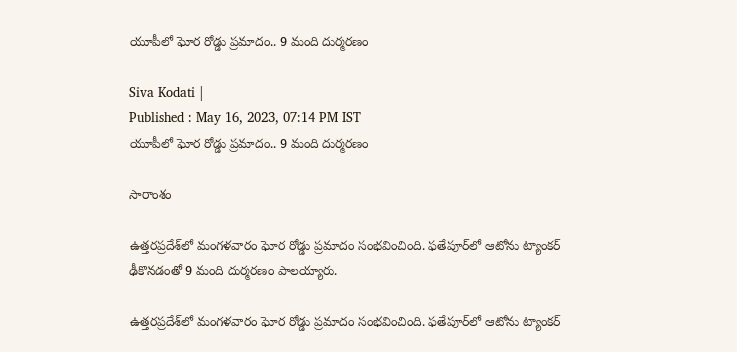యూపీలో ఘోర రోడ్డు ప్రమాదం.. 9 మంది దుర్మరణం

Siva Kodati |
Published : May 16, 2023, 07:14 PM IST
యూపీలో ఘోర రోడ్డు ప్రమాదం.. 9 మంది దుర్మరణం

సారాంశం

ఉత్తరప్రదేశ్‌లో మంగళవారం ఘోర రోడ్డు ప్రమాదం సంభవించింది. ఫతేపూర్‌లో ఆటోను ట్యాంకర్ ఢీకొనడంతో 9 మంది దుర్మరణం పాలయ్యారు.

ఉత్తరప్రదేశ్‌లో మంగళవారం ఘోర రోడ్డు ప్రమాదం సంభవించింది. ఫతేపూర్‌లో ఆటోను ట్యాంకర్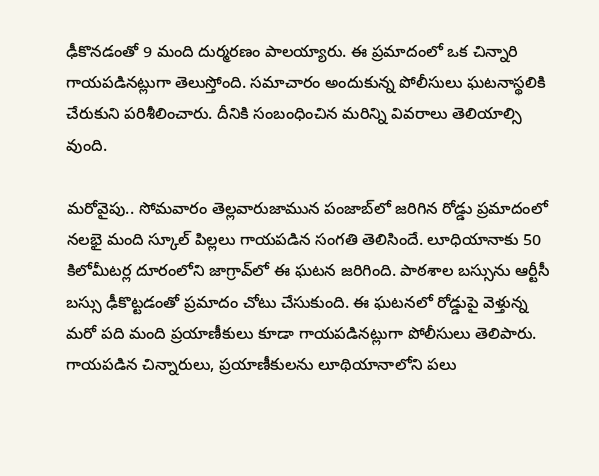ఢీకొనడంతో 9 మంది దుర్మరణం పాలయ్యారు. ఈ ప్రమాదంలో ఒక చిన్నారి గాయపడినట్లుగా తెలుస్తోంది. సమాచారం అందుకున్న పోలీసులు ఘటనాస్థలికి చేరుకుని పరిశీలించారు. దీనికి సంబంధించిన మరిన్ని వివరాలు తెలియాల్సి వుంది.

మరోవైపు.. సోమవారం తెల్లవారుజామున పంజాబ్‌లో జరిగిన రోడ్డు ప్రమాదంలో నలభై మంది స్కూల్ పిల్లలు గాయపడిన సంగతి తెలిసిందే. లూధియానాకు 50 కిలోమీటర్ల దూరంలోని జాగ్రావ్‌లో ఈ ఘటన జరిగింది. పాఠశాల బస్సును ఆర్టీసీ బస్సు ఢీకొట్టడంతో ప్రమాదం చోటు చేసుకుంది. ఈ ఘటనలో రోడ్డుపై వెళ్తున్న మరో పది మంది ప్రయాణీకులు కూడా గాయపడినట్లుగా పోలీసులు తెలిపారు. గాయపడిన చిన్నారులు, ప్రయాణీకులను లూథియానాలోని పలు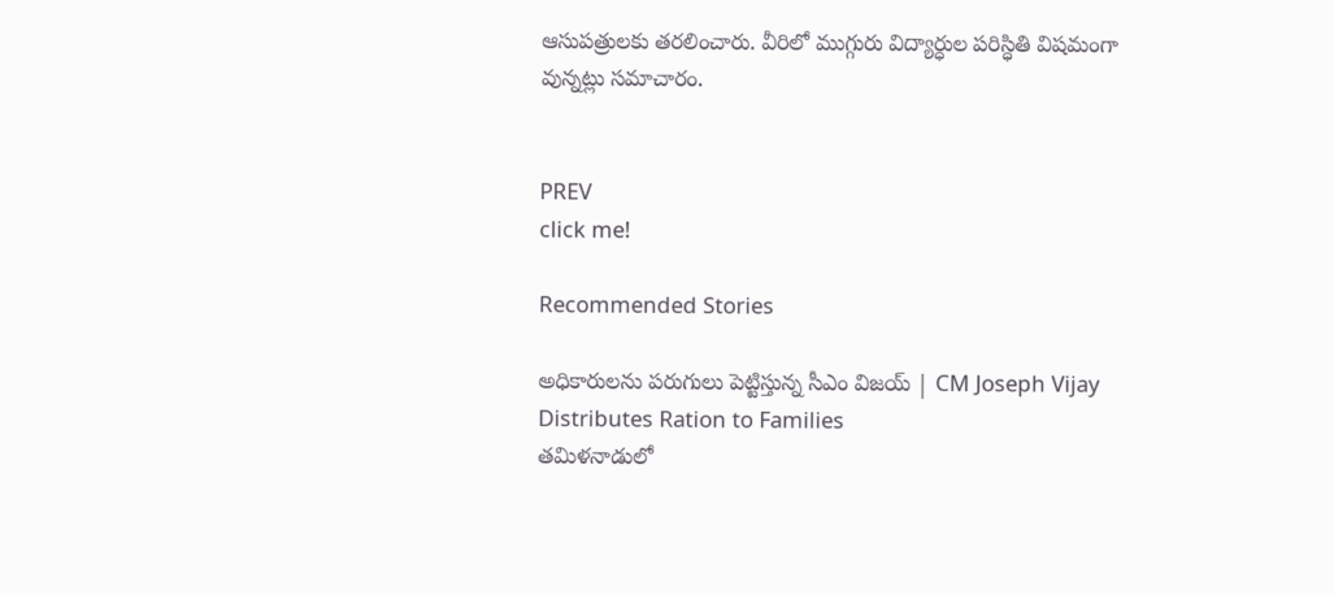ఆసుపత్రులకు తరలించారు. వీరిలో ముగ్గురు విద్యార్ధుల పరిస్ధితి విషమంగా వున్నట్లు సమాచారం.


PREV
click me!

Recommended Stories

అధికారులను పరుగులు పెట్టిస్తున్న సీఎం విజయ్ | CM Joseph Vijay Distributes Ration to Families
తమిళనాడులో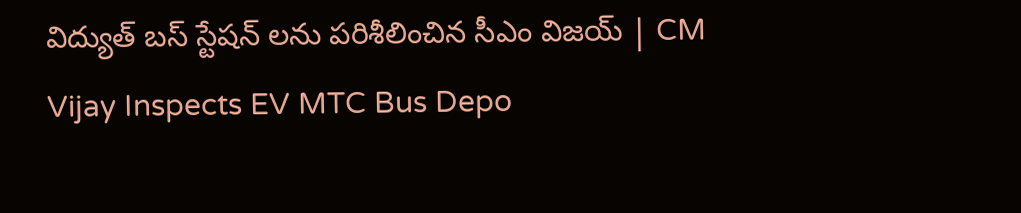విద్యుత్ బస్ స్టేషన్ లను పరిశీలించిన సీఎం విజయ్ | CM Vijay Inspects EV MTC Bus Depo